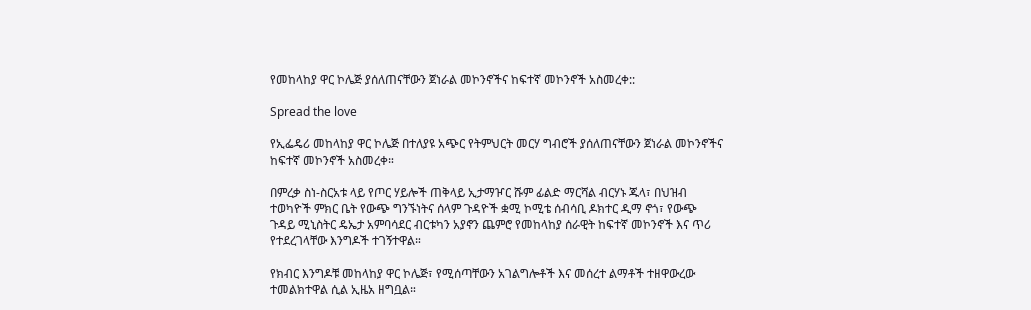የመከላከያ ዋር ኮሌጅ ያሰለጠናቸውን ጀነራል መኮንኖችና ከፍተኛ መኮንኖች አስመረቀ::

Spread the love

የኢፌዴሪ መከላከያ ዋር ኮሌጅ በተለያዩ አጭር የትምህርት መርሃ ግብሮች ያሰለጠናቸውን ጀነራል መኮንኖችና ከፍተኛ መኮንኖች አስመረቀ።

በምረቃ ስነ-ስርአቱ ላይ የጦር ሃይሎች ጠቅላይ ኢታማዦር ሹም ፊልድ ማርሻል ብርሃኑ ጁላ፣ በህዝብ ተወካዮች ምክር ቤት የውጭ ግንኙነትና ሰላም ጉዳዮች ቋሚ ኮሚቴ ሰብሳቢ ዶክተር ዲማ ኖጎ፣ የውጭ ጉዳይ ሚኒስትር ዴኤታ አምባሳደር ብርቱካን አያኖን ጨምሮ የመከላከያ ሰራዊት ከፍተኛ መኮንኖች እና ጥሪ የተደረገላቸው እንግዶች ተገኝተዋል።

የክብር እንግዶቹ መከላከያ ዋር ኮሌጅ፣ የሚሰጣቸውን አገልግሎቶች እና መሰረተ ልማቶች ተዘዋውረው ተመልክተዋል ሲል ኢዜአ ዘግቧል።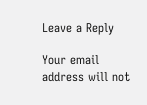Leave a Reply

Your email address will not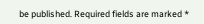be published. Required fields are marked *